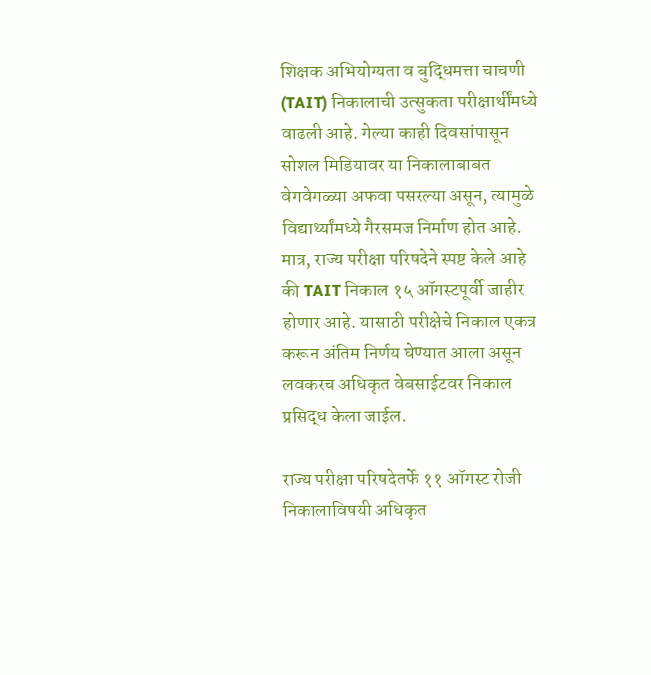शिक्षक अभियोग्यता व बुद्धिमत्ता चाचणी (TAIT) निकालाची उत्सुकता परीक्षार्थींमध्ये वाढली आहे. गेल्या काही दिवसांपासून सोशल मिडियावर या निकालाबाबत वेगवेगळ्या अफवा पसरल्या असून, त्यामुळे विद्यार्थ्यांमध्ये गैरसमज निर्माण होत आहे. मात्र, राज्य परीक्षा परिषदेने स्पष्ट केले आहे की TAIT निकाल १५ ऑगस्टपूर्वी जाहीर होणार आहे. यासाठी परीक्षेचे निकाल एकत्र करून अंतिम निर्णय घेण्यात आला असून लवकरच अधिकृत वेबसाईटवर निकाल प्रसिद्ध केला जाईल.

राज्य परीक्षा परिषदेतर्फे ११ ऑगस्ट रोजी निकालाविषयी अधिकृत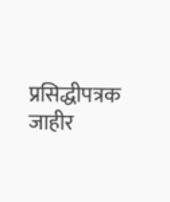प्रसिद्धीपत्रक जाहीर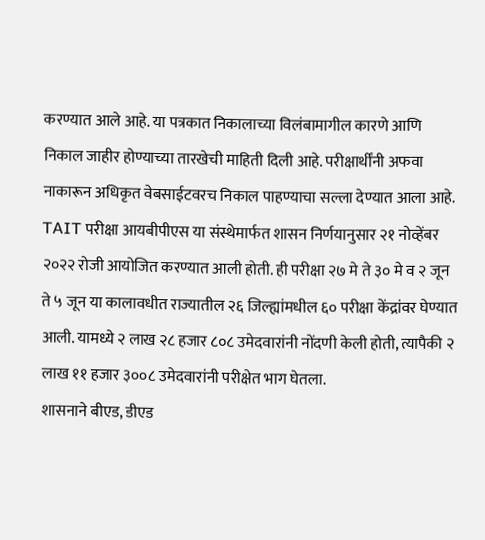करण्यात आले आहे. या पत्रकात निकालाच्या विलंबामागील कारणे आणि निकाल जाहीर होण्याच्या तारखेची माहिती दिली आहे. परीक्षार्थींनी अफवा नाकारून अधिकृत वेबसाईटवरच निकाल पाहण्याचा सल्ला देण्यात आला आहे.
TAIT परीक्षा आयबीपीएस या संस्थेमार्फत शासन निर्णयानुसार २१ नोव्हेंबर २०२२ रोजी आयोजित करण्यात आली होती. ही परीक्षा २७ मे ते ३० मे व २ जून ते ५ जून या कालावधीत राज्यातील २६ जिल्ह्यांमधील ६० परीक्षा केंद्रांवर घेण्यात आली. यामध्ये २ लाख २८ हजार ८०८ उमेदवारांनी नोंदणी केली होती, त्यापैकी २ लाख ११ हजार ३००८ उमेदवारांनी परीक्षेत भाग घेतला.
शासनाने बीएड, डीएड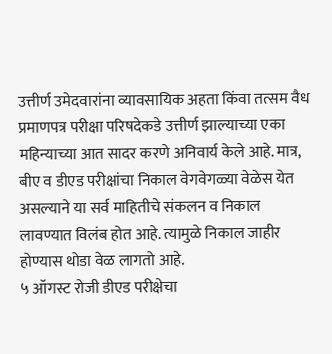उत्तीर्ण उमेदवारांना व्यावसायिक अहता किंवा तत्सम वैध प्रमाणपत्र परीक्षा परिषदेकडे उत्तीर्ण झाल्याच्या एका महिन्याच्या आत सादर करणे अनिवार्य केले आहे. मात्र, बीए व डीएड परीक्षांचा निकाल वेगवेगळ्या वेळेस येत असल्याने या सर्व माहितीचे संकलन व निकाल लावण्यात विलंब होत आहे. त्यामुळे निकाल जाहीर होण्यास थोडा वेळ लागतो आहे.
५ ऑगस्ट रोजी डीएड परीक्षेचा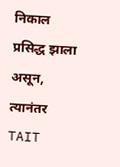निकाल प्रसिद्ध झाला असून, त्यानंतर TAIT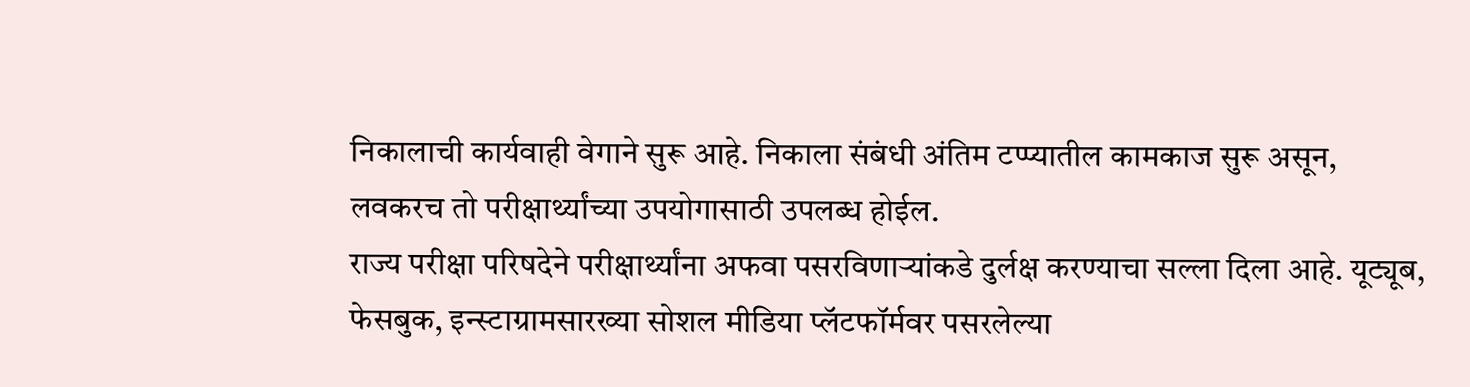निकालाची कार्यवाही वेगाने सुरू आहे. निकाला संबंधी अंतिम टप्प्यातील कामकाज सुरू असून, लवकरच तो परीक्षार्थ्यांच्या उपयोगासाठी उपलब्ध होईल.
राज्य परीक्षा परिषदेने परीक्षार्थ्यांना अफवा पसरविणाऱ्यांकडे दुर्लक्ष करण्याचा सल्ला दिला आहे. यूट्यूब, फेसबुक, इन्स्टाग्रामसारख्या सोशल मीडिया प्लॅटफॉर्मवर पसरलेल्या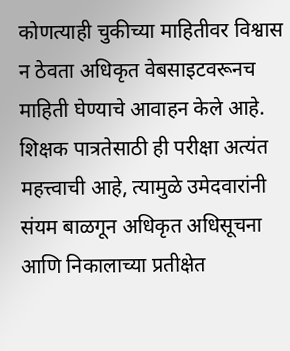कोणत्याही चुकीच्या माहितीवर विश्वास न ठेवता अधिकृत वेबसाइटवरूनच माहिती घेण्याचे आवाहन केले आहे.
शिक्षक पात्रतेसाठी ही परीक्षा अत्यंत महत्त्वाची आहे, त्यामुळे उमेदवारांनी संयम बाळगून अधिकृत अधिसूचना आणि निकालाच्या प्रतीक्षेत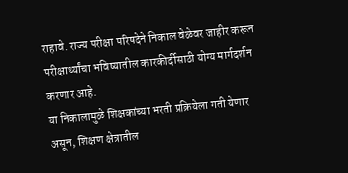राहावे. राज्य परीक्षा परिषदेने निकाल वेळेवर जाहीर करून परीक्षार्थ्यांचा भविष्यातील कारकीर्दीसाठी योग्य मार्गदर्शन करणार आहे.
या निकालामुळे शिक्षकांच्या भरती प्रक्रियेला गती येणार असून, शिक्षण क्षेत्रातील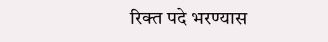रिक्त पदे भरण्यास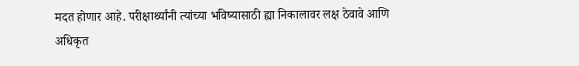मदत होणार आहे. परीक्षार्थ्यांनी त्यांच्या भविष्यासाठी ह्या निकालावर लक्ष ठेवावे आणि अधिकृत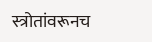स्त्रोतांवरूनच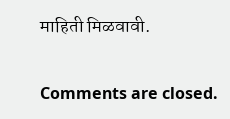माहिती मिळवावी.

Comments are closed.